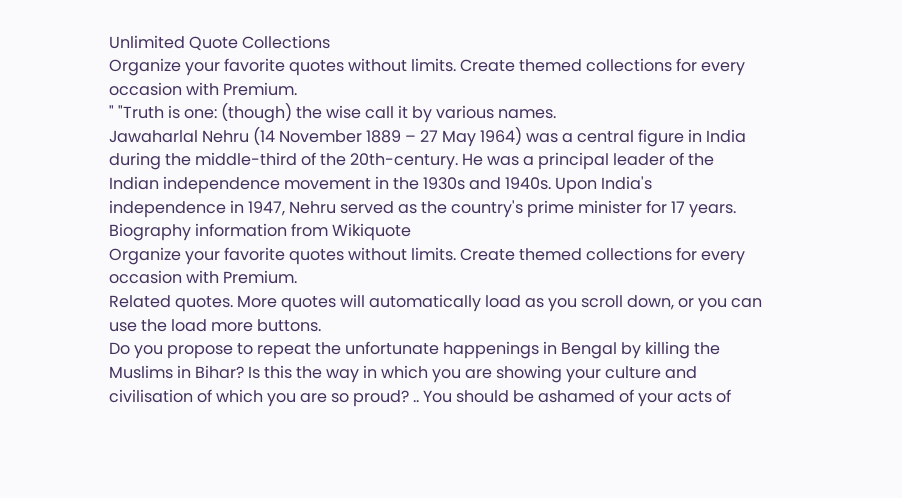Unlimited Quote Collections
Organize your favorite quotes without limits. Create themed collections for every occasion with Premium.
" "Truth is one: (though) the wise call it by various names.
Jawaharlal Nehru (14 November 1889 – 27 May 1964) was a central figure in India during the middle-third of the 20th-century. He was a principal leader of the Indian independence movement in the 1930s and 1940s. Upon India's independence in 1947, Nehru served as the country's prime minister for 17 years.
Biography information from Wikiquote
Organize your favorite quotes without limits. Create themed collections for every occasion with Premium.
Related quotes. More quotes will automatically load as you scroll down, or you can use the load more buttons.
Do you propose to repeat the unfortunate happenings in Bengal by killing the Muslims in Bihar? Is this the way in which you are showing your culture and civilisation of which you are so proud? .. You should be ashamed of your acts of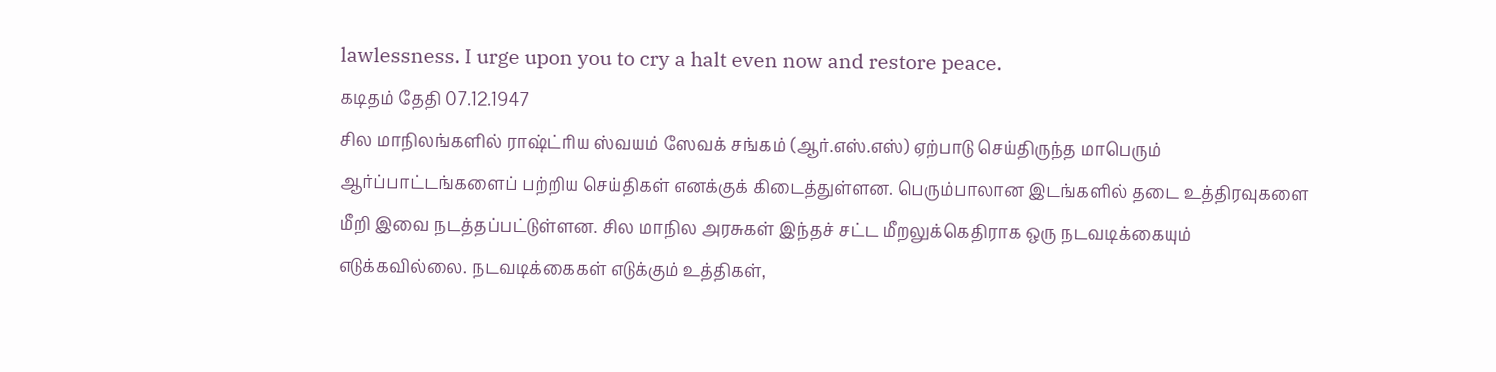lawlessness. I urge upon you to cry a halt even now and restore peace.
கடிதம் தேதி 07.12.1947
சில மாநிலங்களில் ராஷ்ட்ரிய ஸ்வயம் ஸேவக் சங்கம் (ஆர்.எஸ்.எஸ்) ஏற்பாடு செய்திருந்த மாபெரும் ஆர்ப்பாட்டங்களைப் பற்றிய செய்திகள் எனக்குக் கிடைத்துள்ளன. பெரும்பாலான இடங்களில் தடை உத்திரவுகளை மீறி இவை நடத்தப்பட்டுள்ளன. சில மாநில அரசுகள் இந்தச் சட்ட மீறலுக்கெதிராக ஒரு நடவடிக்கையும் எடுக்கவில்லை. நடவடிக்கைகள் எடுக்கும் உத்திகள்,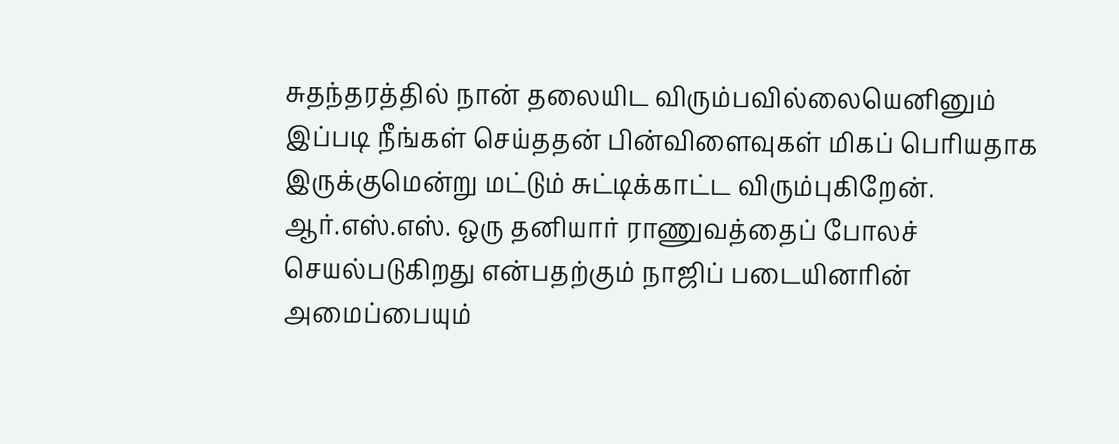சுதந்தரத்தில் நான் தலையிட விரும்பவில்லையெனினும் இப்படி நீங்கள் செய்ததன் பின்விளைவுகள் மிகப் பெரியதாக இருக்குமென்று மட்டும் சுட்டிக்காட்ட விரும்புகிறேன்.
ஆர்.எஸ்.எஸ். ஒரு தனியார் ராணுவத்தைப் போலச் செயல்படுகிறது என்பதற்கும் நாஜிப் படையினரின் அமைப்பையும்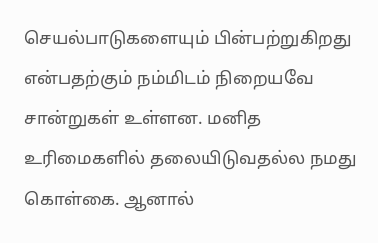செயல்பாடுகளையும் பின்பற்றுகிறது என்பதற்கும் நம்மிடம் நிறையவே சான்றுகள் உள்ளன. மனித உரிமைகளில் தலையிடுவதல்ல நமது கொள்கை. ஆனால்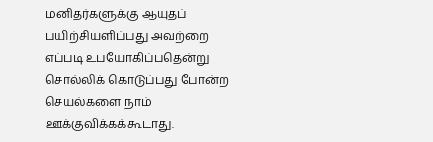மனிதர்களுக்கு ஆயுதப் பயிற்சியளிப்பது அவற்றை எப்படி உபயோகிப்பதென்று சொல்லிக் கொடுப்பது போன்ற செயல்களை நாம் ஊக்குவிக்கக்கூடாது.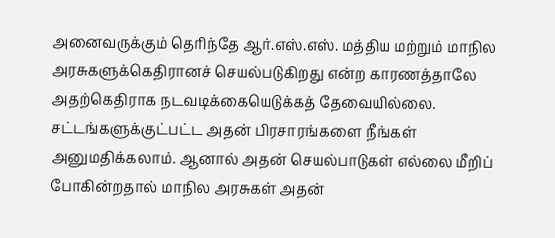அனைவருக்கும் தெரிந்தே ஆர்.எஸ்.எஸ். மத்திய மற்றும் மாநில அரசுகளுக்கெதிரானச் செயல்படுகிறது என்ற காரணத்தாலே அதற்கெதிராக நடவடிக்கையெடுக்கத் தேவையில்லை. சட்டங்களுக்குட்பட்ட அதன் பிரசாரங்களை நீங்கள் அனுமதிக்கலாம். ஆனால் அதன் செயல்பாடுகள் எல்லை மீறிப் போகின்றதால் மாநில அரசுகள் அதன்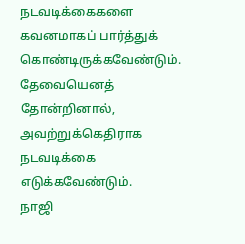நடவடிக்கைகளை கவனமாகப் பார்த்துக் கொண்டிருக்கவேண்டும். தேவையெனத் தோன்றினால், அவற்றுக்கெதிராக நடவடிக்கை எடுக்கவேண்டும்.
நாஜி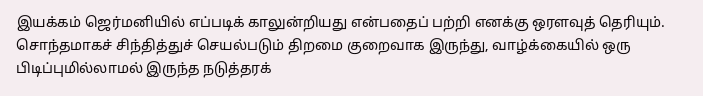இயக்கம் ஜெர்மனியில் எப்படிக் காலுன்றியது என்பதைப் பற்றி எனக்கு ஒரளவுத் தெரியும். சொந்தமாகச் சிந்தித்துச் செயல்படும் திறமை குறைவாக இருந்து, வாழ்க்கையில் ஒரு பிடிப்புமில்லாமல் இருந்த நடுத்தரக்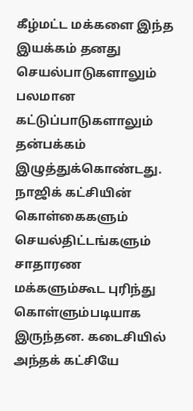கீழ்மட்ட மக்களை இந்த இயக்கம் தனது செயல்பாடுகளாலும் பலமான கட்டுப்பாடுகளாலும் தன்பக்கம் இழுத்துக்கொண்டது. நாஜிக் கட்சியின் கொள்கைகளும் செயல்திட்டங்களும் சாதாரண மக்களும்கூட புரிந்து கொள்ளும்படியாக இருந்தன. கடைசியில் அந்தக் கட்சியே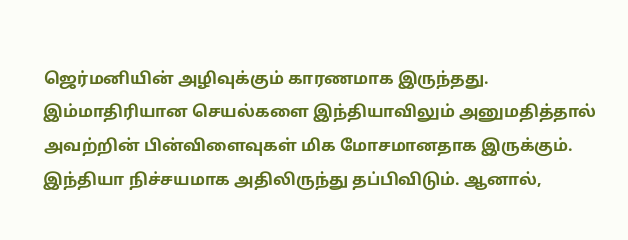ஜெர்மனியின் அழிவுக்கும் காரணமாக இருந்தது. இம்மாதிரியான செயல்களை இந்தியாவிலும் அனுமதித்தால் அவற்றின் பின்விளைவுகள் மிக மோசமானதாக இருக்கும். இந்தியா நிச்சயமாக அதிலிருந்து தப்பிவிடும். ஆனால்,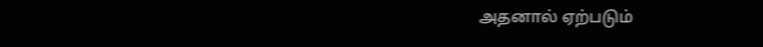அதனால் ஏற்படும்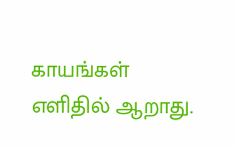காயங்கள் எளிதில் ஆறாது.